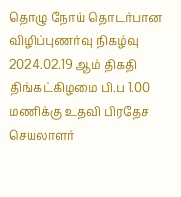தொழு நோய் தொடர்பான விழிப்புணர்வு நிகழ்வு 2024.02.19 ஆம் திகதி திங்கட்கிழமை பி.ப 1.00 மணிக்கு உதவி பிரதேச செயலாளர்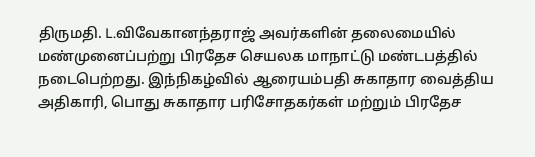திருமதி. L.விவேகானந்தராஜ் அவர்களின் தலைமையில் மண்முனைப்பற்று பிரதேச செயலக மாநாட்டு மண்டபத்தில் நடைபெற்றது. இந்நிகழ்வில் ஆரையம்பதி சுகாதார வைத்திய அதிகாரி, பொது சுகாதார பரிசோதகர்கள் மற்றும் பிரதேச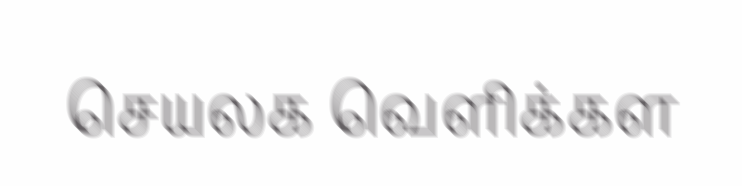செயலக வெளிக்கள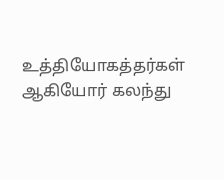உத்தியோகத்தர்கள் ஆகியோர் கலந்து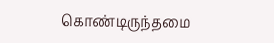கொண்டிருந்தமை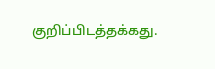குறிப்பிடத்தக்கது.